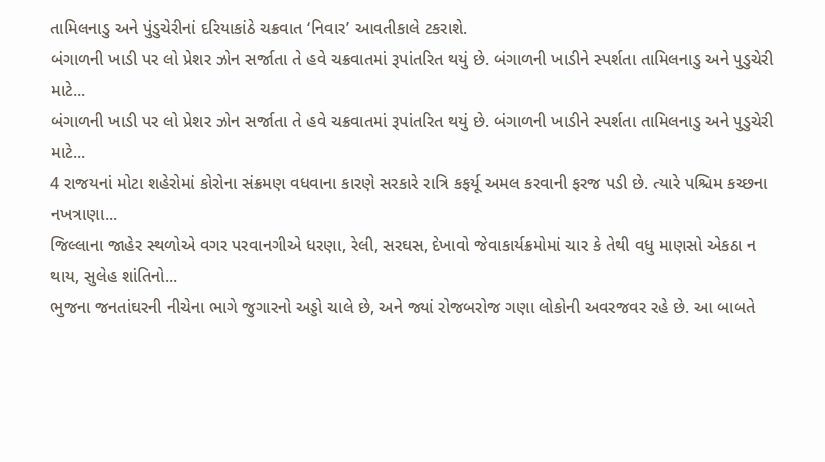તામિલનાડુ અને પુંડુચેરીનાં દરિયાકાંઠે ચક્રવાત ‘નિવાર’ આવતીકાલે ટકરાશે.
બંગાળની ખાડી પર લો પ્રેશર ઝોન સર્જાતા તે હવે ચક્રવાતમાં રૂપાંતરિત થયું છે. બંગાળની ખાડીને સ્પર્શતા તામિલનાડુ અને પુડુચેરી માટે...
બંગાળની ખાડી પર લો પ્રેશર ઝોન સર્જાતા તે હવે ચક્રવાતમાં રૂપાંતરિત થયું છે. બંગાળની ખાડીને સ્પર્શતા તામિલનાડુ અને પુડુચેરી માટે...
4 રાજયનાં મોટા શહેરોમાં કોરોના સંક્રમણ વધવાના કારણે સરકારે રાત્રિ કફર્યૂ અમલ કરવાની ફરજ પડી છે. ત્યારે પશ્ચિમ કચ્છના નખત્રાણા...
જિલ્લાના જાહેર સ્થળોએ વગર પરવાનગીએ ધરણા, રેલી, સરઘસ, દેખાવો જેવાકાર્યક્રમોમાં ચાર કે તેથી વધુ માણસો એકઠા ન થાય, સુલેહ શાંતિનો...
ભુજના જનતાંઘરની નીચેના ભાગે જુગારનો અડ્ડો ચાલે છે, અને જ્યાં રોજબરોજ ગણા લોકોની અવરજવર રહે છે. આ બાબતે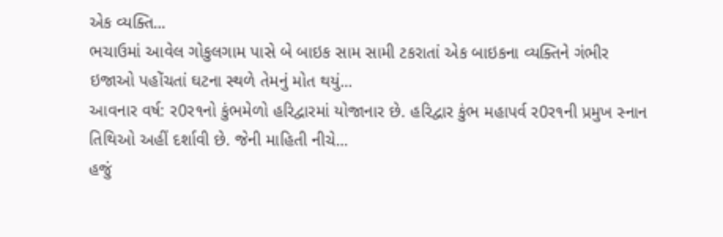એક વ્યક્તિ...
ભચાઉમાં આવેલ ગોકુલગામ પાસે બે બાઇક સામ સામી ટકરાતાં એક બાઇકના વ્યક્તિને ગંભીર ઇજાઓ પહોંચતાં ઘટના સ્થળે તેમનું મોત થયું...
આવનાર વર્ષ: ર0ર૧નો કુંભમેળો હરિદ્વારમાં યોજાનાર છે. હરિદ્વાર કુંભ મહાપર્વ ર0ર૧ની પ્રમુખ સ્નાન તિથિઓ અહીં દર્શાવી છે. જેની માહિતી નીચે...
હજું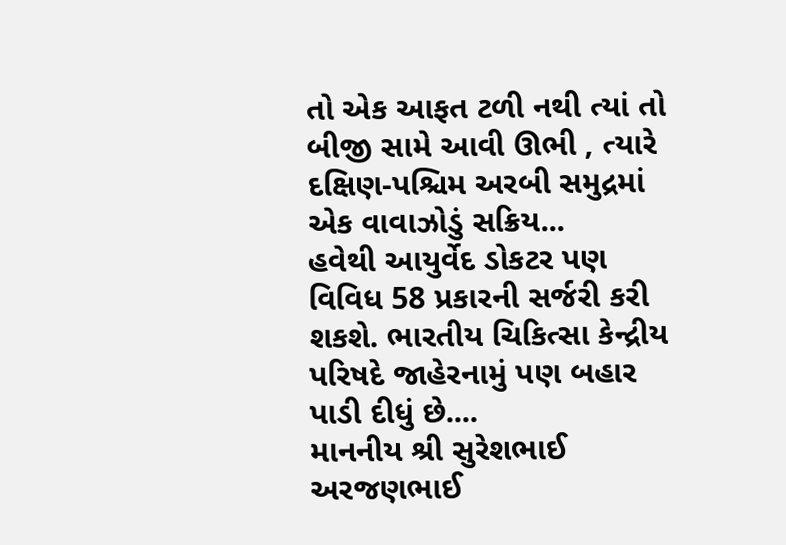તો એક આફત ટળી નથી ત્યાં તો બીજી સામે આવી ઊભી , ત્યારે દક્ષિણ-પશ્ચિમ અરબી સમુદ્રમાં એક વાવાઝોડું સક્રિય...
હવેથી આયુર્વેદ ડોકટર પણ વિવિધ 58 પ્રકારની સર્જરી કરી શકશે. ભારતીય ચિકિત્સા કેન્દ્રીય પરિષદે જાહેરનામું પણ બહાર પાડી દીધું છે....
માનનીય શ્રી સુરેશભાઈ અરજણભાઈ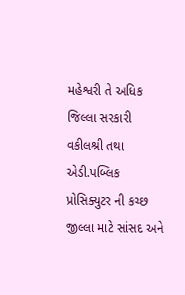મહેશ્વરી તે અધિક જિલ્લા સરકારી વકીલશ્રી તથા એડી.પબ્લિક પ્રોસિક્યુટર ની કચ્છ જીલ્લા માટે સાંસદ અને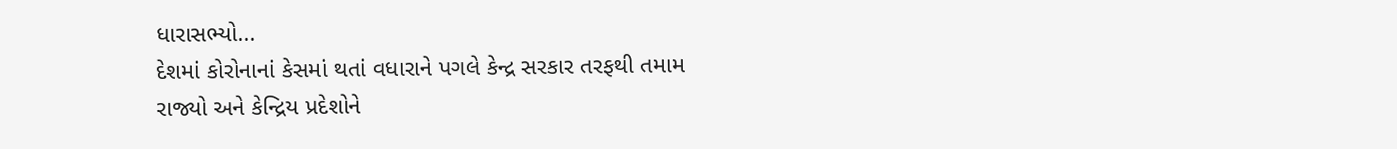ધારાસભ્યો...
દેશમાં કોરોનાનાં કેસમાં થતાં વધારાને પગલે કેન્દ્ર સરકાર તરફથી તમામ રાજ્યો અને કેન્દ્રિય પ્રદેશોને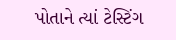પોતાને ત્યાં ટેસ્ટિંગ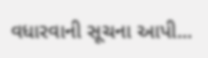વધારવાની સૂચના આપી...